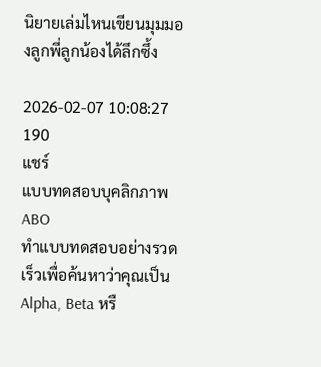นิยายเล่มไหนเขียนมุมมองลูกพี่ลูกน้องได้ลึกซึ้ง

2026-02-07 10:08:27
190
แชร์
แบบทดสอบบุคลิกภาพ ABO
ทำแบบทดสอบอย่างรวดเร็วเพื่อค้นหาว่าคุณเป็น Alpha, Beta หรื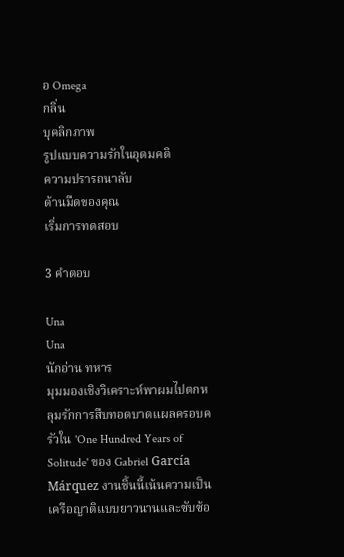อ Omega
กลิ่น
บุคลิกภาพ
รูปแบบความรักในอุดมคติ
ความปรารถนาลับ
ด้านมืดของคุณ
เริ่มการทดสอบ

3 คำตอบ

Una
Una
นักอ่าน ทหาร
มุมมองเชิงวิเคราะห์พาผมไปตกหลุมรักการสืบทอดบาดแผลครอบครัวใน 'One Hundred Years of Solitude' ของ Gabriel García Márquez งานชิ้นนี้เน้นความเป็นเครือญาติแบบยาวนานและซับซ้อ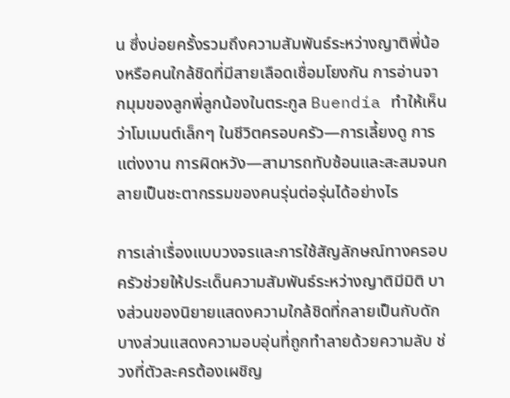น ซึ่งบ่อยครั้งรวมถึงความสัมพันธ์ระหว่างญาติพี่น้องหรือคนใกล้ชิดที่มีสายเลือดเชื่อมโยงกัน การอ่านจากมุมของลูกพี่ลูกน้องในตระกูล Buendía ทำให้เห็นว่าโมเมนต์เล็กๆ ในชีวิตครอบครัว—การเลี้ยงดู การแต่งงาน การผิดหวัง—สามารถทับซ้อนและสะสมจนกลายเป็นชะตากรรมของคนรุ่นต่อรุ่นได้อย่างไร

การเล่าเรื่องแบบวงจรและการใช้สัญลักษณ์ทางครอบครัวช่วยให้ประเด็นความสัมพันธ์ระหว่างญาติมีมิติ บางส่วนของนิยายแสดงความใกล้ชิดที่กลายเป็นกับดัก บางส่วนแสดงความอบอุ่นที่ถูกทำลายด้วยความลับ ช่วงที่ตัวละครต้องเผชิญ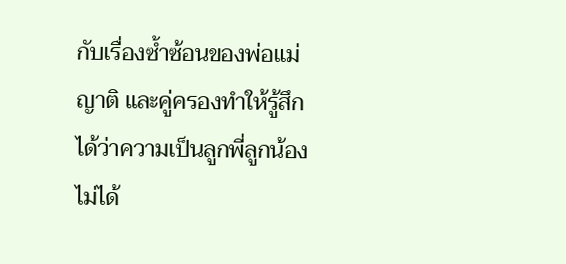กับเรื่องซ้ำซ้อนของพ่อแม่ ญาติ และคู่ครองทำให้รู้สึกได้ว่าความเป็นลูกพี่ลูกน้องไม่ได้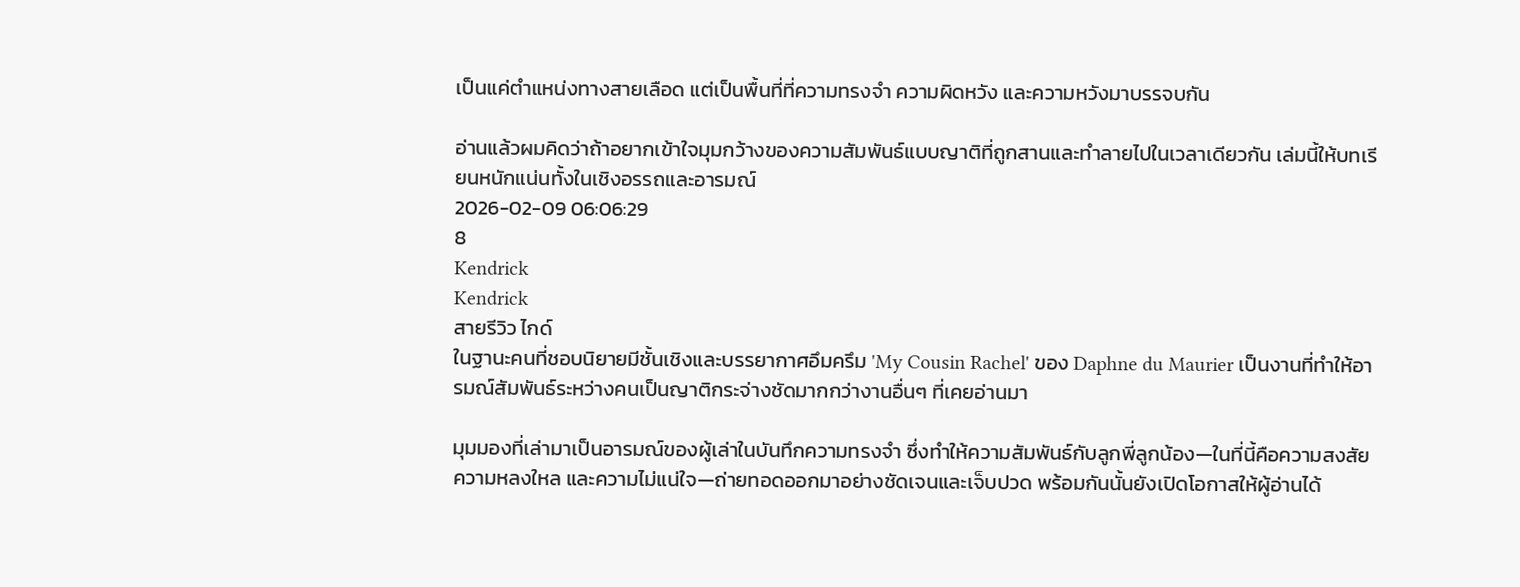เป็นแค่ตำแหน่งทางสายเลือด แต่เป็นพื้นที่ที่ความทรงจำ ความผิดหวัง และความหวังมาบรรจบกัน

อ่านแล้วผมคิดว่าถ้าอยากเข้าใจมุมกว้างของความสัมพันธ์แบบญาติที่ถูกสานและทำลายไปในเวลาเดียวกัน เล่มนี้ให้บทเรียนหนักแน่นทั้งในเชิงอรรถและอารมณ์
2026-02-09 06:06:29
8
Kendrick
Kendrick
สายรีวิว ไกด์
ในฐานะคนที่ชอบนิยายมีชั้นเชิงและบรรยากาศอึมครึม 'My Cousin Rachel' ของ Daphne du Maurier เป็นงานที่ทำให้อารมณ์สัมพันธ์ระหว่างคนเป็นญาติกระจ่างชัดมากกว่างานอื่นๆ ที่เคยอ่านมา

มุมมองที่เล่ามาเป็นอารมณ์ของผู้เล่าในบันทึกความทรงจำ ซึ่งทำให้ความสัมพันธ์กับลูกพี่ลูกน้อง—ในที่นี้คือความสงสัย ความหลงใหล และความไม่แน่ใจ—ถ่ายทอดออกมาอย่างชัดเจนและเจ็บปวด พร้อมกันนั้นยังเปิดโอกาสให้ผู้อ่านได้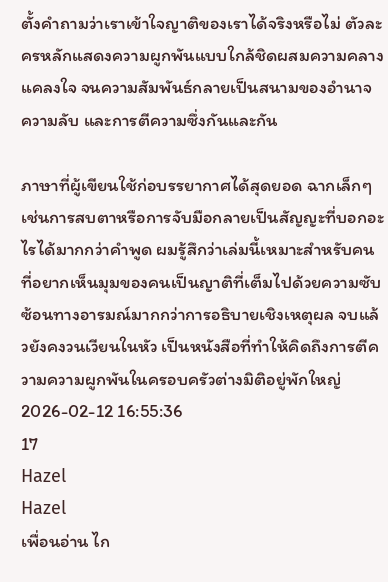ตั้งคำถามว่าเราเข้าใจญาติของเราได้จริงหรือไม่ ตัวละครหลักแสดงความผูกพันแบบใกล้ชิดผสมความคลางแคลงใจ จนความสัมพันธ์กลายเป็นสนามของอำนาจ ความลับ และการตีความซึ่งกันและกัน

ภาษาที่ผู้เขียนใช้ก่อบรรยากาศได้สุดยอด ฉากเล็กๆ เช่นการสบตาหรือการจับมือกลายเป็นสัญญะที่บอกอะไรได้มากกว่าคำพูด ผมรู้สึกว่าเล่มนี้เหมาะสำหรับคนที่อยากเห็นมุมของคนเป็นญาติที่เต็มไปด้วยความซับซ้อนทางอารมณ์มากกว่าการอธิบายเชิงเหตุผล จบแล้วยังคงวนเวียนในหัว เป็นหนังสือที่ทำให้คิดถึงการตีความความผูกพันในครอบครัวต่างมิติอยู่พักใหญ่
2026-02-12 16:55:36
17
Hazel
Hazel
เพื่อนอ่าน ไก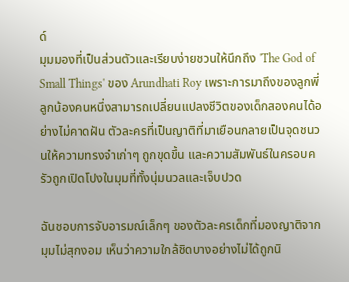ด์
มุมมองที่เป็นส่วนตัวและเรียบง่ายชวนให้นึกถึง 'The God of Small Things' ของ Arundhati Roy เพราะการมาถึงของลูกพี่ลูกน้องคนหนึ่งสามารถเปลี่ยนแปลงชีวิตของเด็กสองคนได้อย่างไม่คาดฝัน ตัวละครที่เป็นญาติที่มาเยือนกลายเป็นจุดชนวนให้ความทรงจำเก่าๆ ถูกขุดขึ้น และความสัมพันธ์ในครอบครัวถูกเปิดโปงในมุมที่ทั้งนุ่มนวลและเจ็บปวด

ฉันชอบการจับอารมณ์เล็กๆ ของตัวละครเด็กที่มองญาติจากมุมไม่สุกงอม เห็นว่าความใกล้ชิดบางอย่างไม่ได้ถูกนิ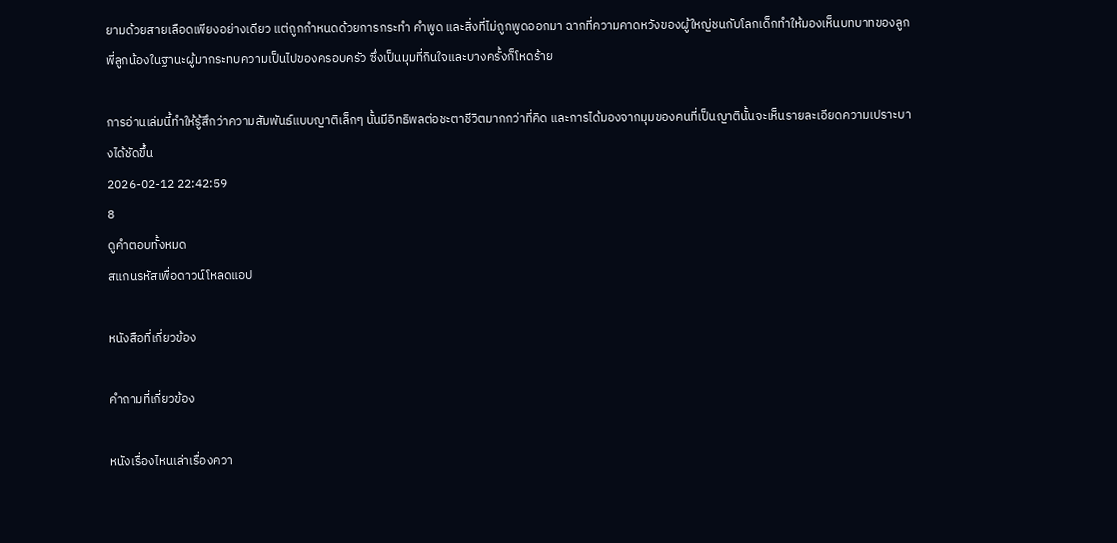ยามด้วยสายเลือดเพียงอย่างเดียว แต่ถูกกำหนดด้วยการกระทำ คำพูด และสิ่งที่ไม่ถูกพูดออกมา ฉากที่ความคาดหวังของผู้ใหญ่ชนกับโลกเด็กทำให้มองเห็นบทบาทของลูกพี่ลูกน้องในฐานะผู้มากระทบความเป็นไปของครอบครัว ซึ่งเป็นมุมที่กินใจและบางครั้งก็โหดร้าย

การอ่านเล่มนี้ทำให้รู้สึกว่าความสัมพันธ์แบบญาติเล็กๆ นั้นมีอิทธิพลต่อชะตาชีวิตมากกว่าที่คิด และการได้มองจากมุมของคนที่เป็นญาตินั้นจะเห็นรายละเอียดความเปราะบางได้ชัดขึ้น
2026-02-12 22:42:59
8
ดูคำตอบทั้งหมด
สแกนรหัสเพื่อดาวน์โหลดแอป

หนังสือที่เกี่ยวข้อง

คำถามที่เกี่ยวข้อง

หนังเรื่องไหนเล่าเรื่องควา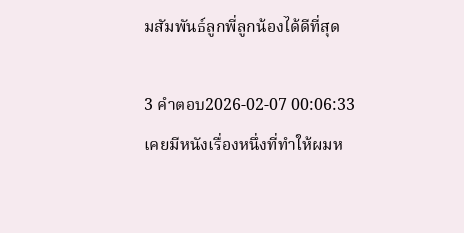มสัมพันธ์ลูกพี่ลูกน้องได้ดีที่สุด

3 คำตอบ2026-02-07 00:06:33
เคยมีหนังเรื่องหนึ่งที่ทำให้ผมห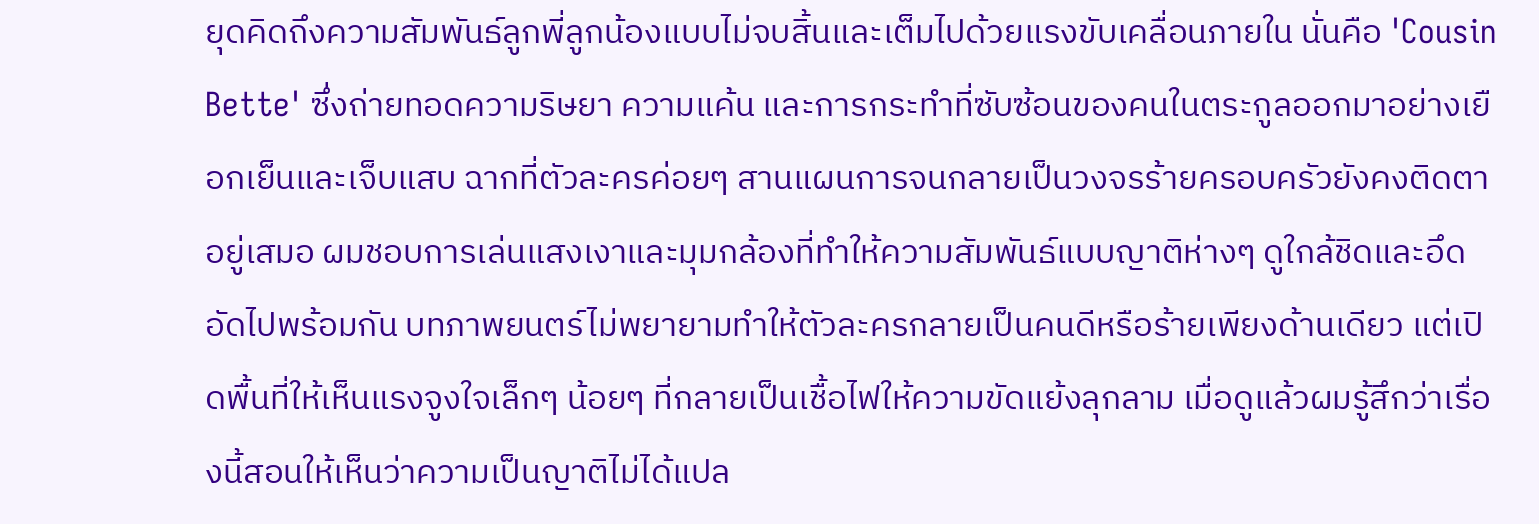ยุดคิดถึงความสัมพันธ์ลูกพี่ลูกน้องแบบไม่จบสิ้นและเต็มไปด้วยแรงขับเคลื่อนภายใน นั่นคือ 'Cousin Bette' ซึ่งถ่ายทอดความริษยา ความแค้น และการกระทำที่ซับซ้อนของคนในตระกูลออกมาอย่างเยือกเย็นและเจ็บแสบ ฉากที่ตัวละครค่อยๆ สานแผนการจนกลายเป็นวงจรร้ายครอบครัวยังคงติดตาอยู่เสมอ ผมชอบการเล่นแสงเงาและมุมกล้องที่ทำให้ความสัมพันธ์แบบญาติห่างๆ ดูใกล้ชิดและอึดอัดไปพร้อมกัน บทภาพยนตร์ไม่พยายามทำให้ตัวละครกลายเป็นคนดีหรือร้ายเพียงด้านเดียว แต่เปิดพื้นที่ให้เห็นแรงจูงใจเล็กๆ น้อยๆ ที่กลายเป็นเชื้อไฟให้ความขัดแย้งลุกลาม เมื่อดูแล้วผมรู้สึกว่าเรื่องนี้สอนให้เห็นว่าความเป็นญาติไม่ได้แปล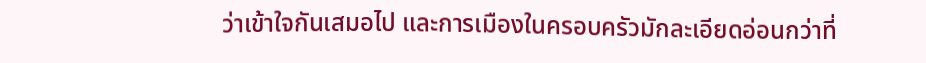ว่าเข้าใจกันเสมอไป และการเมืองในครอบครัวมักละเอียดอ่อนกว่าที่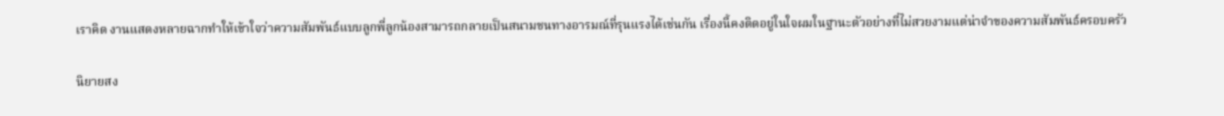เราคิด งานแสดงหลายฉากทำให้เข้าใจว่าความสัมพันธ์แบบลูกพี่ลูกน้องสามารถกลายเป็นสนามชนทางอารมณ์ที่รุนแรงได้เช่นกัน เรื่องนี้คงติดอยู่ในใจผมในฐานะตัวอย่างที่ไม่สวยงามแต่น่าจำของความสัมพันธ์ครอบครัว

นิยายสง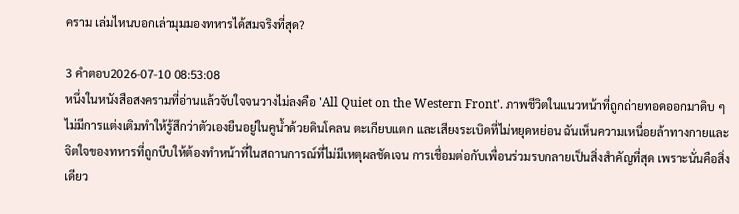คราม เล่มไหนบอกเล่ามุมมองทหารได้สมจริงที่สุด?

3 คำตอบ2026-07-10 08:53:08
หนึ่งในหนังสือสงครามที่อ่านแล้วจับใจจนวางไม่ลงคือ 'All Quiet on the Western Front'. ภาพชีวิตในแนวหน้าที่ถูกถ่ายทอดออกมาดิบ ๆ ไม่มีการแต่งเติมทำให้รู้สึกว่าตัวเองยืนอยู่ในคูน้ำด้วยดินโคลน ตะเกียบแตก และเสียงระเบิดที่ไม่หยุดหย่อน ฉันเห็นความเหนื่อยล้าทางกายและจิตใจของทหารที่ถูกบีบให้ต้องทำหน้าที่ในสถานการณ์ที่ไม่มีเหตุผลชัดเจน การเชื่อมต่อกับเพื่อนร่วมรบกลายเป็นสิ่งสำคัญที่สุด เพราะนั่นคือสิ่งเดียว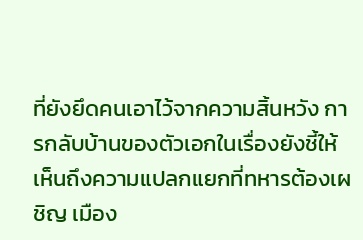ที่ยังยึดคนเอาไว้จากความสิ้นหวัง การกลับบ้านของตัวเอกในเรื่องยังชี้ให้เห็นถึงความแปลกแยกที่ทหารต้องเผชิญ เมือง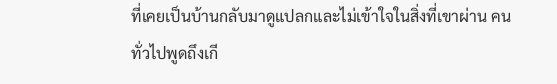ที่เคยเป็นบ้านกลับมาดูแปลกและไม่เข้าใจในสิ่งที่เขาผ่าน คนทั่วไปพูดถึงเกี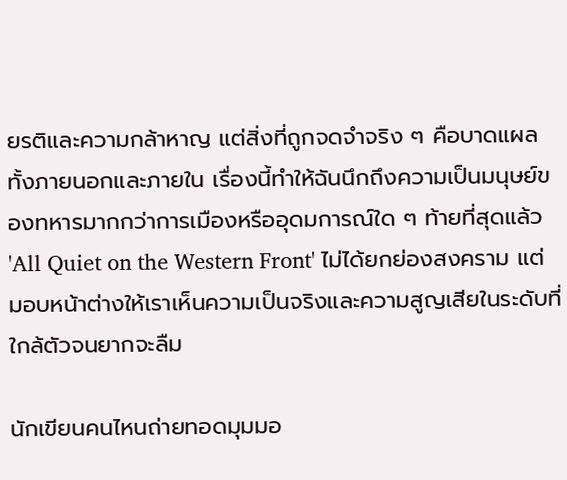ยรติและความกล้าหาญ แต่สิ่งที่ถูกจดจำจริง ๆ คือบาดแผลทั้งภายนอกและภายใน เรื่องนี้ทำให้ฉันนึกถึงความเป็นมนุษย์ของทหารมากกว่าการเมืองหรืออุดมการณ์ใด ๆ ท้ายที่สุดแล้ว 'All Quiet on the Western Front' ไม่ได้ยกย่องสงคราม แต่มอบหน้าต่างให้เราเห็นความเป็นจริงและความสูญเสียในระดับที่ใกล้ตัวจนยากจะลืม

นักเขียนคนไหนถ่ายทอดมุมมอ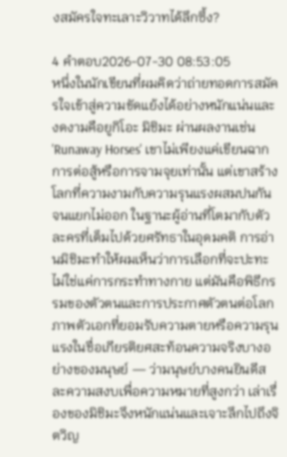งสมัครใจทะเลาะวิวาทได้ลึกซึ้ง?

4 คำตอบ2026-07-30 08:53:05
หนึ่งในนักเขียนที่ผมคิดว่าถ่ายทอดการสมัครใจเข้าสู่ความขัดแย้งได้อย่างหนักแน่นและงดงามคือยูกิโอะ มิชิมะ ผ่านผลงานเช่น 'Runaway Horses' เขาไม่เพียงแค่เขียนฉากการต่อสู้หรือการจามจุยเท่านั้น แต่เขาสร้างโลกที่ความงามกับความรุนแรงผสมปนกันจนแยกไม่ออก ในฐานะผู้อ่านที่โตมากับตัวละครที่เต็มไปด้วยศรัทธาในอุดมคติ การอ่านมิชิมะทำให้ผมเห็นว่าการเลือกที่จะปะทะไม่ใช่แค่การกระทำทางกาย แต่มันคือพิธีกรรมของตัวตนและการประกาศตัวตนต่อโลก ภาพตัวเอกที่ยอมรับความตายหรือความรุนแรงในชื่อเกียรติยศสะท้อนความจริงบางอย่างของมนุษย์ — ว่ามนุษย์บางคนยินดีสละความสงบเพื่อความหมายที่สูงกว่า เล่าเรื่องของมิชิมะจึงหนักแน่นและเจาะลึกไปถึงจิตวิญ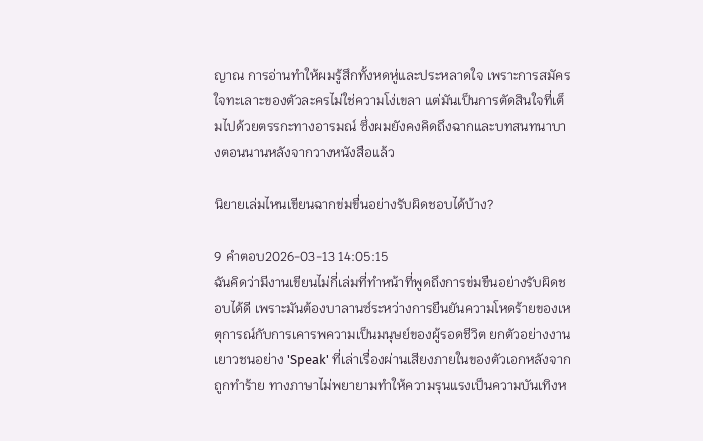ญาณ การอ่านทำให้ผมรู้สึกทั้งหดหู่และประหลาดใจ เพราะการสมัครใจทะเลาะของตัวละครไม่ใช่ความโง่เขลา แต่มันเป็นการตัดสินใจที่เต็มไปด้วยตรรกะทางอารมณ์ ซึ่งผมยังคงคิดถึงฉากและบทสนทนาบางตอนนานหลังจากวางหนังสือแล้ว

นิยายเล่มไหนเขียนฉากข่มขื่นอย่างรับผิดชอบได้บ้าง?

9 คำตอบ2026-03-13 14:05:15
ฉันคิดว่ามีงานเขียนไม่กี่เล่มที่ทำหน้าที่พูดถึงการข่มขืนอย่างรับผิดชอบได้ดี เพราะมันต้องบาลานซ์ระหว่างการยืนยันความโหดร้ายของเหตุการณ์กับการเคารพความเป็นมนุษย์ของผู้รอดชีวิต ยกตัวอย่างงานเยาวชนอย่าง 'Speak' ที่เล่าเรื่องผ่านเสียงภายในของตัวเอกหลังจากถูกทำร้าย ทางภาษาไม่พยายามทำให้ความรุนแรงเป็นความบันเทิงห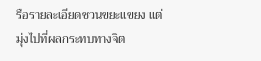รือรายละเอียดชวนขยะแขยง แต่มุ่งไปที่ผลกระทบทางจิต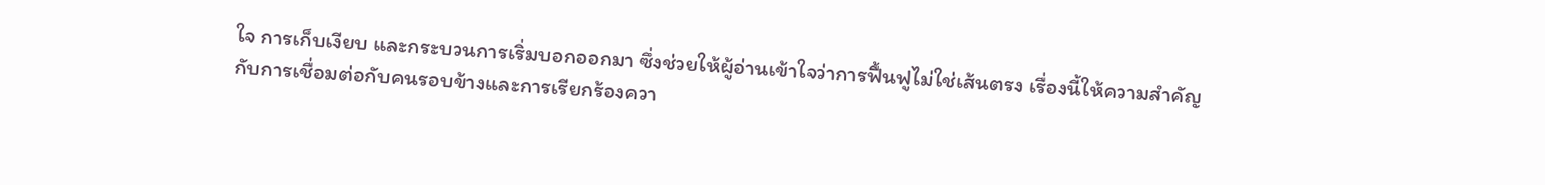ใจ การเก็บเงียบ และกระบวนการเริ่มบอกออกมา ซึ่งช่วยให้ผู้อ่านเข้าใจว่าการฟื้นฟูไม่ใช่เส้นตรง เรื่องนี้ให้ความสำคัญกับการเชื่อมต่อกับคนรอบข้างและการเรียกร้องควา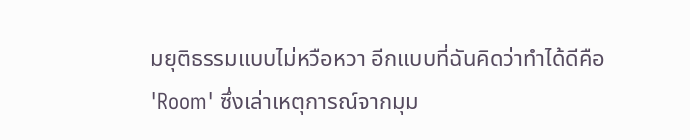มยุติธรรมแบบไม่หวือหวา อีกแบบที่ฉันคิดว่าทำได้ดีคือ 'Room' ซึ่งเล่าเหตุการณ์จากมุม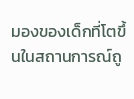มองของเด็กที่โตขึ้นในสถานการณ์ถู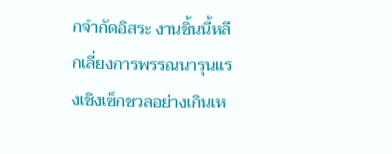กจำกัดอิสระ งานชิ้นนี้หลีกเลี่ยงการพรรณนารุนแรงเชิงเซ็กชวลอย่างเกินเห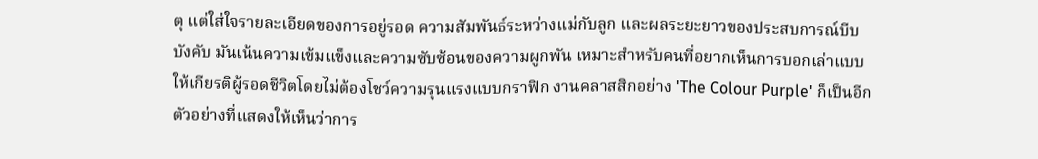ตุ แต่ใส่ใจรายละเอียดของการอยู่รอด ความสัมพันธ์ระหว่างแม่กับลูก และผลระยะยาวของประสบการณ์บีบบังคับ มันเน้นความเข้มแข็งและความซับซ้อนของความผูกพัน เหมาะสำหรับคนที่อยากเห็นการบอกเล่าแบบให้เกียรติผู้รอดชีวิตโดยไม่ต้องโชว์ความรุนแรงแบบกราฟิก งานคลาสสิกอย่าง 'The Colour Purple' ก็เป็นอีกตัวอย่างที่แสดงให้เห็นว่าการ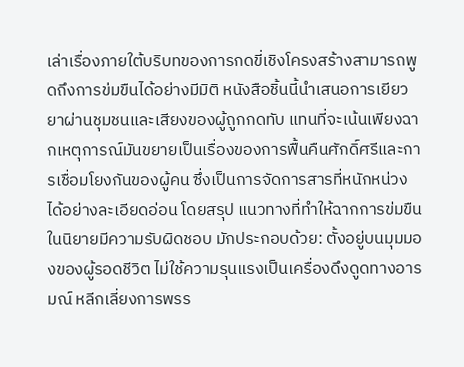เล่าเรื่องภายใต้บริบทของการกดขี่เชิงโครงสร้างสามารถพูดถึงการข่มขืนได้อย่างมีมิติ หนังสือชิ้นนี้นำเสนอการเยียวยาผ่านชุมชนและเสียงของผู้ถูกกดทับ แทนที่จะเน้นเพียงฉากเหตุการณ์มันขยายเป็นเรื่องของการฟื้นคืนศักดิ์ศรีและการเชื่อมโยงกันของผู้คน ซึ่งเป็นการจัดการสารที่หนักหน่วงได้อย่างละเอียดอ่อน โดยสรุป แนวทางที่ทำให้ฉากการข่มขืนในนิยายมีความรับผิดชอบ มักประกอบด้วย: ตั้งอยู่บนมุมมองของผู้รอดชีวิต ไม่ใช้ความรุนแรงเป็นเครื่องดึงดูดทางอารมณ์ หลีกเลี่ยงการพรร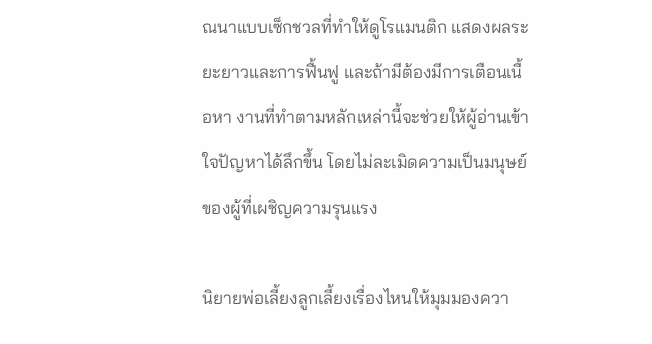ณนาแบบเซ็กชวลที่ทำให้ดูโรแมนติก แสดงผลระยะยาวและการฟื้นฟู และถ้ามีต้องมีการเตือนเนื้อหา งานที่ทำตามหลักเหล่านี้จะช่วยให้ผู้อ่านเข้าใจปัญหาได้ลึกขึ้น โดยไม่ละเมิดความเป็นมนุษย์ของผู้ที่เผชิญความรุนแรง

นิยายพ่อเลี้ยงลูกเลี้ยงเรื่องไหนให้มุมมองควา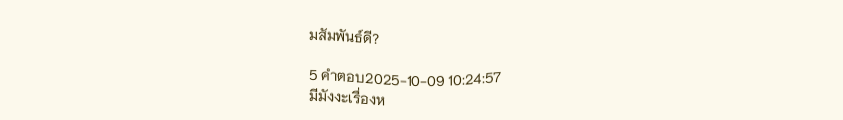มสัมพันธ์ดี?

5 คำตอบ2025-10-09 10:24:57
มีมังงะเรื่องห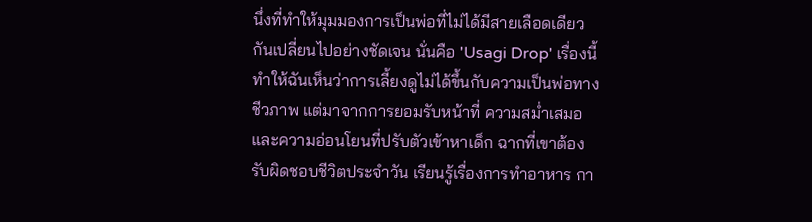นึ่งที่ทำให้มุมมองการเป็นพ่อที่ไม่ได้มีสายเลือดเดียวกันเปลี่ยนไปอย่างชัดเจน นั่นคือ 'Usagi Drop' เรื่องนี้ทำให้ฉันเห็นว่าการเลี้ยงดูไม่ได้ขึ้นกับความเป็นพ่อทางชีวภาพ แต่มาจากการยอมรับหน้าที่ ความสม่ำเสมอ และความอ่อนโยนที่ปรับตัวเข้าหาเด็ก ฉากที่เขาต้องรับผิดชอบชีวิตประจำวัน เรียนรู้เรื่องการทำอาหาร กา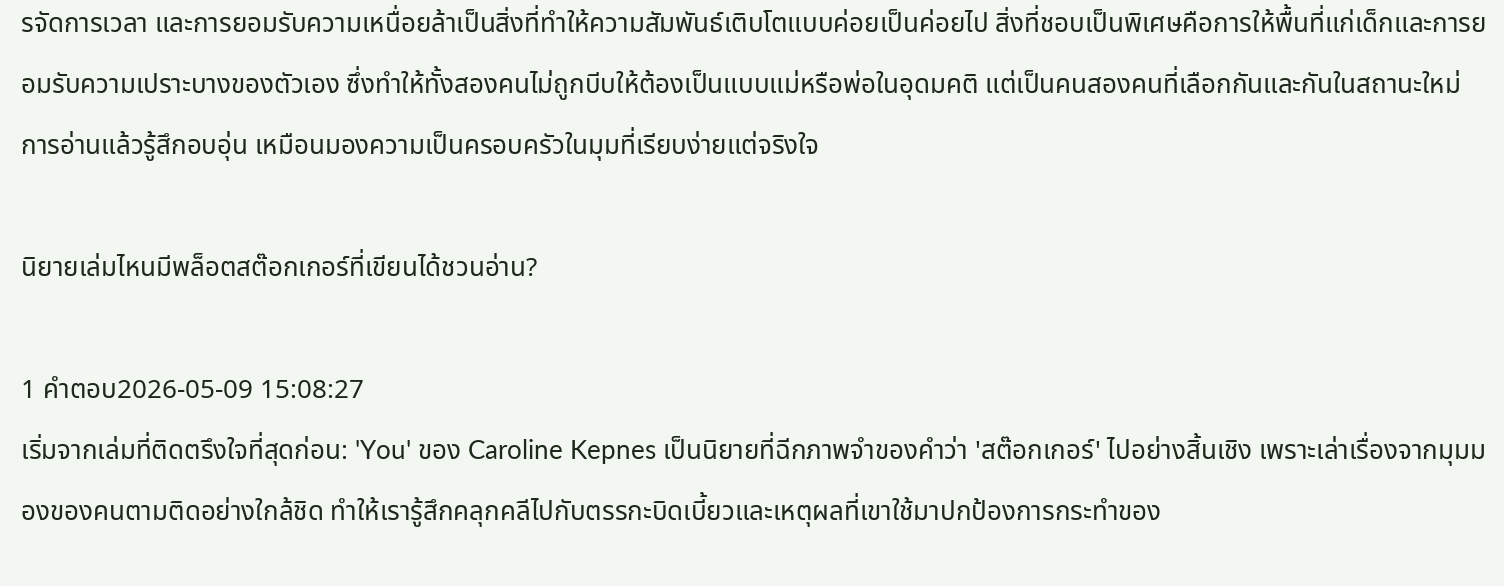รจัดการเวลา และการยอมรับความเหนื่อยล้าเป็นสิ่งที่ทำให้ความสัมพันธ์เติบโตแบบค่อยเป็นค่อยไป สิ่งที่ชอบเป็นพิเศษคือการให้พื้นที่แก่เด็กและการยอมรับความเปราะบางของตัวเอง ซึ่งทำให้ทั้งสองคนไม่ถูกบีบให้ต้องเป็นแบบแม่หรือพ่อในอุดมคติ แต่เป็นคนสองคนที่เลือกกันและกันในสถานะใหม่ การอ่านแล้วรู้สึกอบอุ่น เหมือนมองความเป็นครอบครัวในมุมที่เรียบง่ายแต่จริงใจ

นิยายเล่มไหนมีพล็อตสต๊อกเกอร์ที่เขียนได้ชวนอ่าน?

1 คำตอบ2026-05-09 15:08:27
เริ่มจากเล่มที่ติดตรึงใจที่สุดก่อน: 'You' ของ Caroline Kepnes เป็นนิยายที่ฉีกภาพจำของคำว่า 'สต๊อกเกอร์' ไปอย่างสิ้นเชิง เพราะเล่าเรื่องจากมุมมองของคนตามติดอย่างใกล้ชิด ทำให้เรารู้สึกคลุกคลีไปกับตรรกะบิดเบี้ยวและเหตุผลที่เขาใช้มาปกป้องการกระทำของ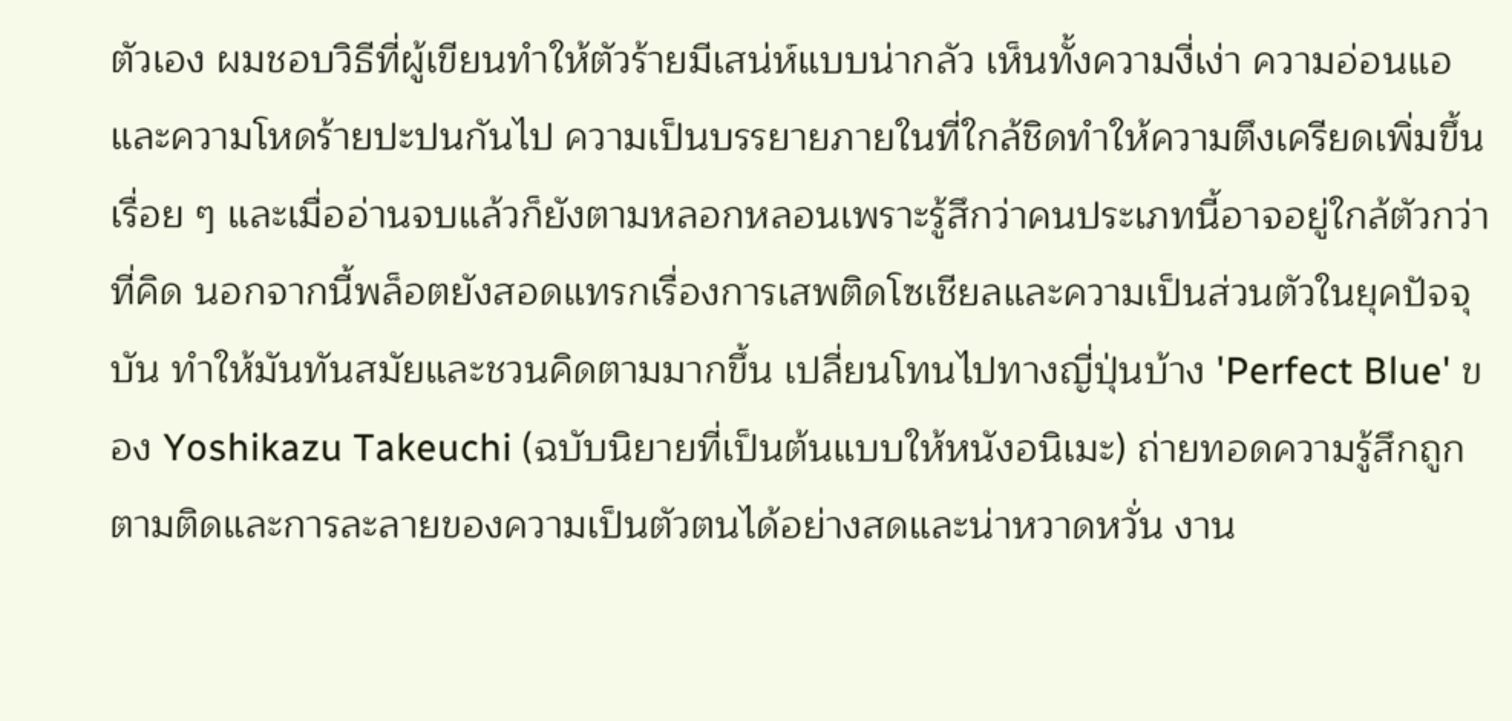ตัวเอง ผมชอบวิธีที่ผู้เขียนทำให้ตัวร้ายมีเสน่ห์แบบน่ากลัว เห็นทั้งความงี่เง่า ความอ่อนแอ และความโหดร้ายปะปนกันไป ความเป็นบรรยายภายในที่ใกล้ชิดทำให้ความตึงเครียดเพิ่มขึ้นเรื่อย ๆ และเมื่ออ่านจบแล้วก็ยังตามหลอกหลอนเพราะรู้สึกว่าคนประเภทนี้อาจอยู่ใกล้ตัวกว่าที่คิด นอกจากนี้พล็อตยังสอดแทรกเรื่องการเสพติดโซเชียลและความเป็นส่วนตัวในยุคปัจจุบัน ทำให้มันทันสมัยและชวนคิดตามมากขึ้น เปลี่ยนโทนไปทางญี่ปุ่นบ้าง 'Perfect Blue' ของ Yoshikazu Takeuchi (ฉบับนิยายที่เป็นต้นแบบให้หนังอนิเมะ) ถ่ายทอดความรู้สึกถูกตามติดและการละลายของความเป็นตัวตนได้อย่างสดและน่าหวาดหวั่น งาน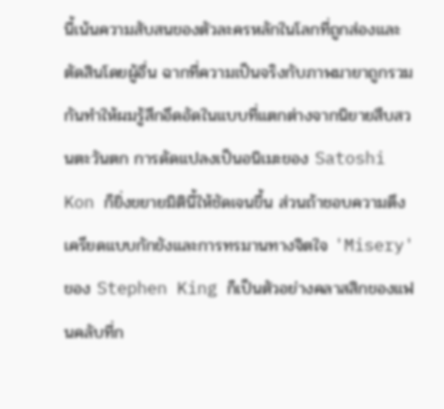นี้เน้นความสับสนของตัวละครหลักในโลกที่ถูกส่องและตัดสินโดยผู้อื่น ฉากที่ความเป็นจริงกับภาพมายาถูกรวมกันทำให้ผมรู้สึกอึดอัดในแบบที่แตกต่างจากนิยายสืบสวนตะวันตก การดัดแปลงเป็นอนิเมะของ Satoshi Kon ก็ยิ่งขยายมิตินี้ให้ชัดเจนขึ้น ส่วนถ้าชอบความตึงเครียดแบบกักขังและการทรมานทางจิตใจ 'Misery' ของ Stephen King ก็เป็นตัวอย่างคลาสสิกของแฟนคลับที่ก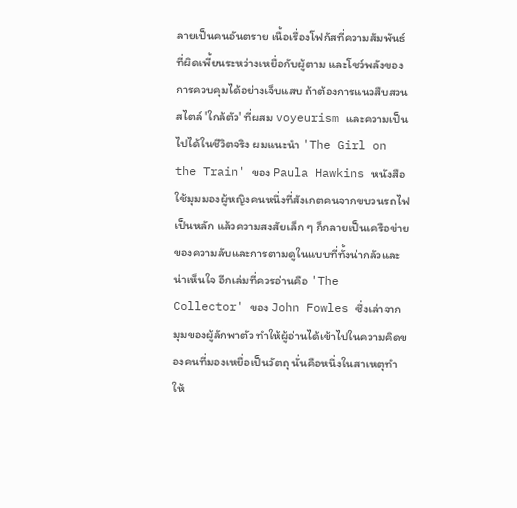ลายเป็นคนอันตราย เนื้อเรื่องโฟกัสที่ความสัมพันธ์ที่ผิดเพี้ยนระหว่างเหยื่อกับผู้ตาม และโชว์พลังของการควบคุมได้อย่างเจ็บแสบ ถ้าต้องการแนวสืบสวนสไตล์ 'ใกล้ตัว' ที่ผสม voyeurism และความเป็นไปได้ในชีวิตจริง ผมแนะนำ 'The Girl on the Train' ของ Paula Hawkins หนังสือใช้มุมมองผู้หญิงคนหนึ่งที่สังเกตคนจากขบวนรถไฟเป็นหลัก แล้วความสงสัยเล็ก ๆ ก็กลายเป็นเครือข่ายของความลับและการตามดูในแบบที่ทั้งน่ากลัวและน่าเห็นใจ อีกเล่มที่ควรอ่านคือ 'The Collector' ของ John Fowles ซึ่งเล่าจากมุมของผู้ลักพาตัว ทำให้ผู้อ่านได้เข้าไปในความคิดของคนที่มองเหยื่อเป็นวัตถุ นั่นคือหนึ่งในสาเหตุทำให้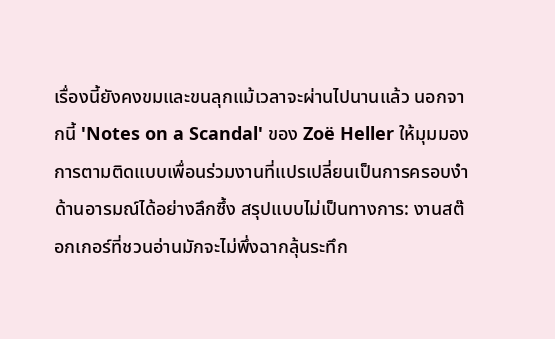เรื่องนี้ยังคงขมและขนลุกแม้เวลาจะผ่านไปนานแล้ว นอกจากนี้ 'Notes on a Scandal' ของ Zoë Heller ให้มุมมองการตามติดแบบเพื่อนร่วมงานที่แปรเปลี่ยนเป็นการครอบงำด้านอารมณ์ได้อย่างลึกซึ้ง สรุปแบบไม่เป็นทางการ: งานสต๊อกเกอร์ที่ชวนอ่านมักจะไม่พึ่งฉากลุ้นระทึก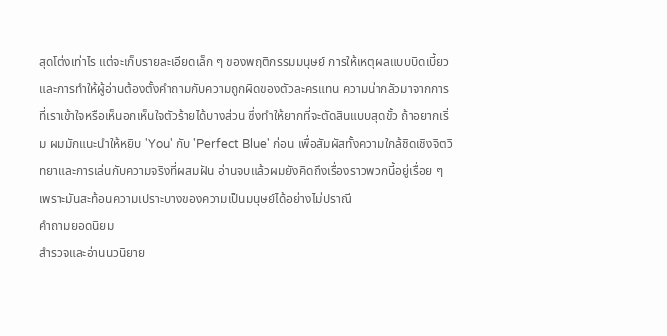สุดโต่งเท่าไร แต่จะเก็บรายละเอียดเล็ก ๆ ของพฤติกรรมมนุษย์ การให้เหตุผลแบบบิดเบี้ยว และการทำให้ผู้อ่านต้องตั้งคำถามกับความถูกผิดของตัวละครแทน ความน่ากลัวมาจากการที่เราเข้าใจหรือเห็นอกเห็นใจตัวร้ายได้บางส่วน ซึ่งทำให้ยากที่จะตัดสินแบบสุดขั้ว ถ้าอยากเริ่ม ผมมักแนะนำให้หยิบ 'You' กับ 'Perfect Blue' ก่อน เพื่อสัมผัสทั้งความใกล้ชิดเชิงจิตวิทยาและการเล่นกับความจริงที่ผสมฝัน อ่านจบแล้วผมยังคิดถึงเรื่องราวพวกนี้อยู่เรื่อย ๆ เพราะมันสะท้อนความเปราะบางของความเป็นมนุษย์ได้อย่างไม่ปราณี
คำถามยอดนิยม
สำรวจและอ่านนวนิยาย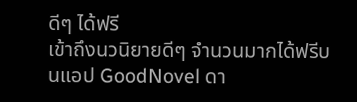ดีๆ ได้ฟรี
เข้าถึงนวนิยายดีๆ จำนวนมากได้ฟรีบนแอป GoodNovel ดา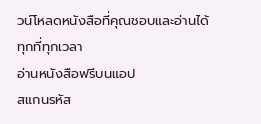วน์โหลดหนังสือที่คุณชอบและอ่านได้ทุกที่ทุกเวลา
อ่านหนังสือฟรีบนแอป
สแกนรหัส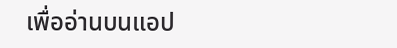เพื่ออ่านบนแอป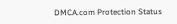DMCA.com Protection Status